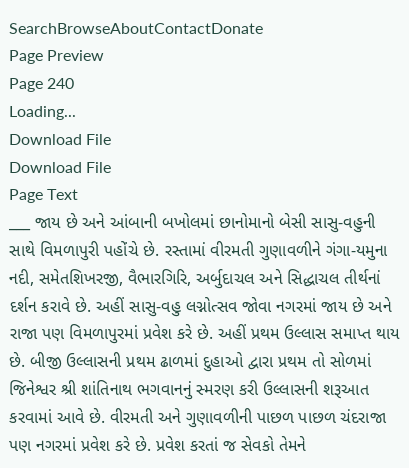SearchBrowseAboutContactDonate
Page Preview
Page 240
Loading...
Download File
Download File
Page Text
___ જાય છે અને આંબાની બખોલમાં છાનોમાનો બેસી સાસુ-વહુની સાથે વિમળાપુરી પહોંચે છે. રસ્તામાં વીરમતી ગુણાવળીને ગંગા-યમુના નદી, સમેતશિખરજી, વૈભારગિરિ, અર્બુદાચલ અને સિદ્ધાચલ તીર્થનાં દર્શન કરાવે છે. અહીં સાસુ-વહુ લગ્નોત્સવ જોવા નગરમાં જાય છે અને રાજા પણ વિમળાપુરમાં પ્રવેશ કરે છે. અહીં પ્રથમ ઉલ્લાસ સમાપ્ત થાય છે. બીજી ઉલ્લાસની પ્રથમ ઢાળમાં દુહાઓ દ્વારા પ્રથમ તો સોળમાં જિનેશ્વર શ્રી શાંતિનાથ ભગવાનનું સ્મરણ કરી ઉલ્લાસની શરૂઆત કરવામાં આવે છે. વીરમતી અને ગુણાવળીની પાછળ પાછળ ચંદરાજા પણ નગરમાં પ્રવેશ કરે છે. પ્રવેશ કરતાં જ સેવકો તેમને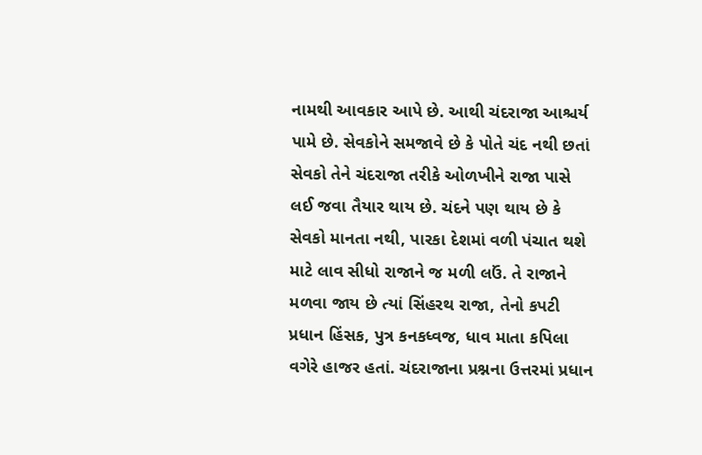નામથી આવકાર આપે છે. આથી ચંદરાજા આશ્ચર્ય પામે છે. સેવકોને સમજાવે છે કે પોતે ચંદ નથી છતાં સેવકો તેને ચંદરાજા તરીકે ઓળખીને રાજા પાસે લઈ જવા તૈયાર થાય છે. ચંદને પણ થાય છે કે સેવકો માનતા નથી, પારકા દેશમાં વળી પંચાત થશે માટે લાવ સીધો રાજાને જ મળી લઉં. તે રાજાને મળવા જાય છે ત્યાં સિંહરથ રાજા, તેનો કપટી પ્રધાન હિંસક, પુત્ર કનકધ્વજ, ધાવ માતા કપિલા વગેરે હાજર હતાં. ચંદરાજાના પ્રશ્નના ઉત્તરમાં પ્રધાન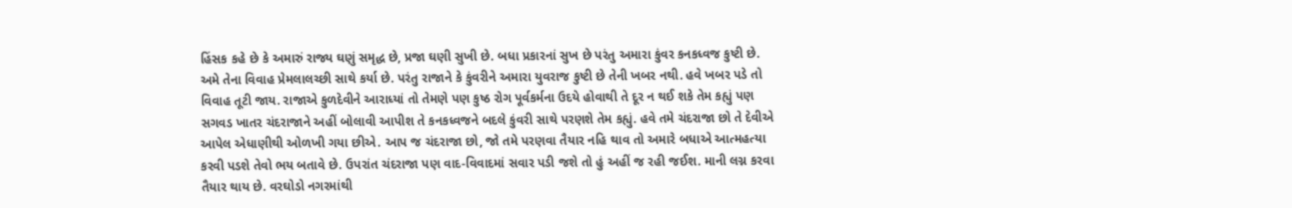હિંસક કહે છે કે અમારું રાજ્ય ઘણું સમૃદ્ધ છે, પ્રજા ઘણી સુખી છે. બધા પ્રકારનાં સુખ છે પરંતુ અમારા કુંવર કનકધ્વજ કુષ્ટી છે. અમે તેના વિવાહ પ્રેમલાલચ્છી સાથે કર્યા છે. પરંતુ રાજાને કે કુંવરીને અમારા યુવરાજ કુષ્ટી છે તેની ખબર નથી. હવે ખબર પડે તો વિવાહ તૂટી જાય. રાજાએ કુળદેવીને આરાધ્યાં તો તેમણે પણ કુષ્ઠ રોગ પૂર્વકર્મના ઉદયે હોવાથી તે દૂર ન થઈ શકે તેમ કહ્યું પણ સગવડ ખાતર ચંદરાજાને અહીં બોલાવી આપીશ તે કનકધ્વજને બદલે કુંવરી સાથે પરણશે તેમ કહ્યું. હવે તમે ચંદરાજા છો તે દેવીએ આપેલ એધાણીથી ઓળખી ગયા છીએ. આપ જ ચંદરાજા છો, જો તમે પરણવા તૈયાર નહિ થાવ તો અમારે બધાએ આત્મહત્યા કરવી પડશે તેવો ભય બતાવે છે. ઉપરાંત ચંદરાજા પણ વાદ-વિવાદમાં સવાર પડી જશે તો હું અહીં જ રહી જઈશ. માની લગ્ન કરવા તૈયાર થાય છે. વરઘોડો નગરમાંથી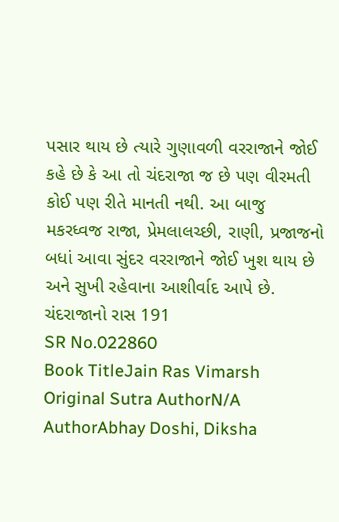પસાર થાય છે ત્યારે ગુણાવળી વરરાજાને જોઈ કહે છે કે આ તો ચંદરાજા જ છે પણ વીરમતી કોઈ પણ રીતે માનતી નથી. આ બાજુ મકરધ્વજ રાજા, પ્રેમલાલચ્છી, રાણી, પ્રજાજનો બધાં આવા સુંદર વરરાજાને જોઈ ખુશ થાય છે અને સુખી રહેવાના આશીર્વાદ આપે છે. ચંદરાજાનો રાસ 191
SR No.022860
Book TitleJain Ras Vimarsh
Original Sutra AuthorN/A
AuthorAbhay Doshi, Diksha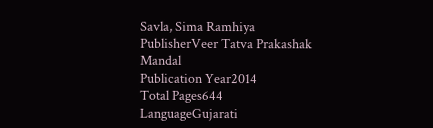Savla, Sima Ramhiya
PublisherVeer Tatva Prakashak Mandal
Publication Year2014
Total Pages644
LanguageGujarati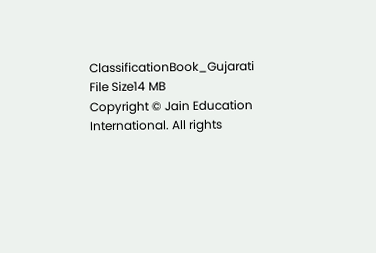ClassificationBook_Gujarati
File Size14 MB
Copyright © Jain Education International. All rights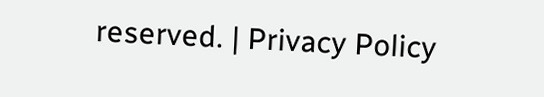reserved. | Privacy Policy